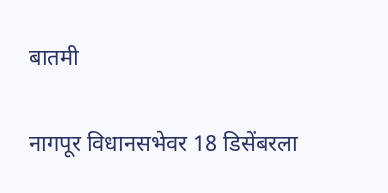बातमी

नागपूर विधानसभेवर 18 डिसेंबरला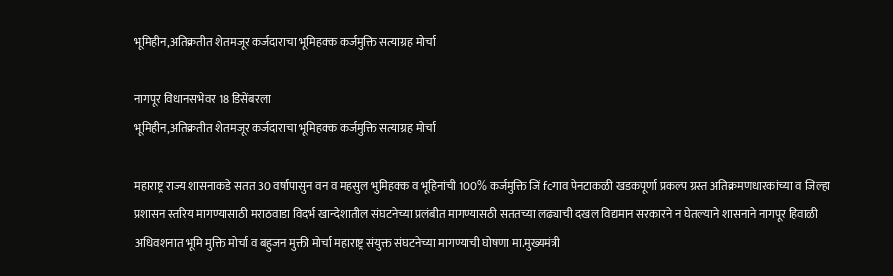भूमिहीन,अतिक्रतीत शेतमजूर कर्जदाराचा भूमिहक्क कर्जमुक्ति सत्याग्रह मोर्चा

नागपूर विधानसभेवर 18 डिसेंबरला
भूमिहीन,अतिक्रतीत शेतमजूर कर्जदाराचा भूमिहक्क कर्जमुक्ति सत्याग्रह मोर्चा

महाराष्ट्र राज्य शासनाकडे सतत 30 वर्षापासुन वन व महसुल भुमिहक्क व भूहिनांची 100% कर्जमुक्ति जिं fcगाव पेनटाकळी खडकपूर्णा प्रकल्प ग्रस्त अतिक्रमणधारकांच्या व जिल्हा प्रशासन स्तरिय मागण्यासाठी मराठवाडा विदर्भ खान्देशातील संघटनेच्या प्रलंबीत मागण्यासठी सततच्या लढ्याची दखल विद्यमान सरकारने न घेतल्याने शासनाने नागपूर हिवाळी अधिवशनात भूमि मुक्ति मोर्चा व बहुजन मुक्ती मोर्चा महाराष्ट्र संयुक्त संघटनेच्या मागण्याची घोषणा मा.मुख्यमंत्री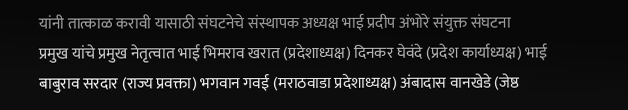यांनी तात्काळ करावी यासाठी संघटनेचे संस्थापक अध्यक्ष भाई प्रदीप अंभोरे संयुक्त संघटना
प्रमुख यांचे प्रमुख नेतृत्वात भाई भिमराव खरात (प्रदेशाध्यक्ष) दिनकर घेवंदे (प्रदेश कार्याध्यक्ष) भाई बाबुराव सरदार (राज्य प्रवक्ता) भगवान गवई (मराठवाडा प्रदेशाध्यक्ष) अंबादास वानखेडे (जेष्ठ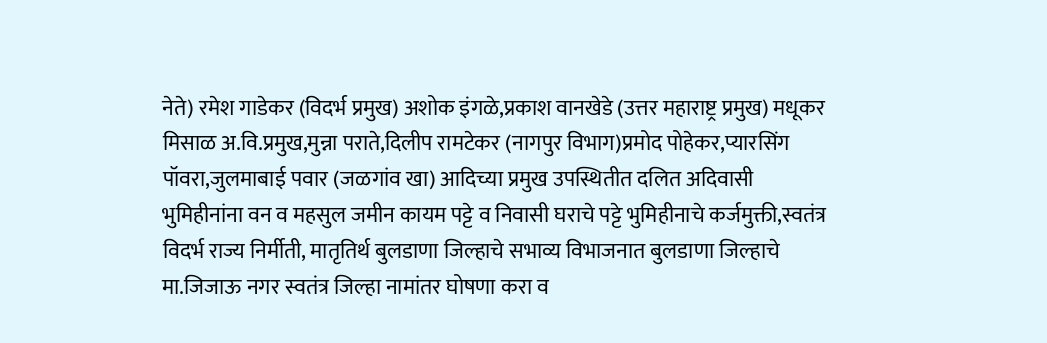नेते) रमेश गाडेकर (विदर्भ प्रमुख) अशोक इंगळे,प्रकाश वानखेडे (उत्तर महाराष्ट्र प्रमुख) मधूकर मिसाळ अ.वि.प्रमुख,मुन्ना पराते,दिलीप रामटेकर (नागपुर विभाग)प्रमोद पोहेकर,प्यारसिंग पॉवरा,जुलमाबाई पवार (जळगांव खा) आदिच्या प्रमुख उपस्थितीत दलित अदिवासी भुमिहीनांना वन व महसुल जमीन कायम पट्टे व निवासी घराचे पट्टे भुमिहीनाचे कर्जमुक्ती,स्वतंत्र विदर्भ राज्य निर्मीती, मातृतिर्थ बुलडाणा जिल्हाचे सभाव्य विभाजनात बुलडाणा जिल्हाचे मा.जिजाऊ नगर स्वतंत्र जिल्हा नामांतर घोषणा करा व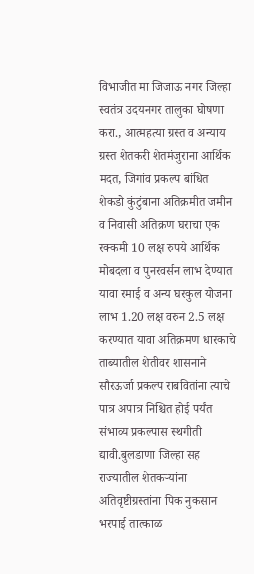विभाजीत मा जिजाऊ नगर जिल्हा स्वतंत्र उदयनगर तालुका घोषणा करा., आत्महत्या ग्रस्त व अन्याय ग्रस्त शेतकरी शेतमंजुराना आर्थिक मदत, जिगांव प्रकल्प बांधित शेकडो कुंटुंबाना अतिक्रमीत जमीन व निवासी अतिक्रण घराचा एक रक्कमी 10 लक्ष रुपये आर्थिक मोबदला व पुनरवर्सन लाभ देण्यात यावा रमाई व अन्य घरकुल योजना लाभ 1.20 लक्ष वरुन 2.5 लक्ष करण्यात यावा अतिक्रमण धारकाचे ताब्यातील शेतीवर शासनाने सौरऊर्जा प्रकल्प राबवितांना त्याचे पात्र अपात्र निश्चित होई पर्यंत संभाव्य प्रकल्पास स्थगीती द्यावी.बुलडाणा जिल्हा सह राज्यातील शेतकऱ्यांना अतिवृष्टीग्रस्तांना पिक नुकसान भरपाई तात्काळ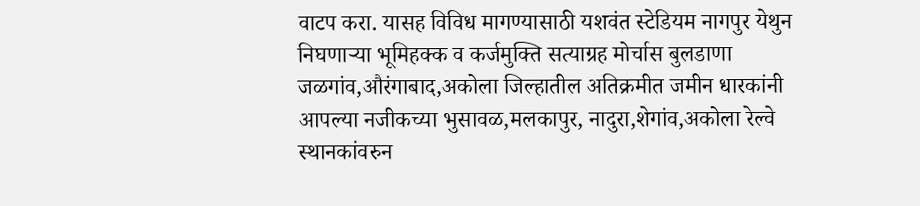वाटप करा. यासह विविध मागण्यासाठी यशवंत स्टेडियम नागपुर येथुन निघणाऱ्या भूमिहक्क व कर्जमुक्ति सत्याग्रह मोर्चास बुलडाणा जळगांव,औरंगाबाद,अकोला जिल्हातील अतिक्रमीत जमीन धारकांनी आपल्या नजीकच्या भुसावळ,मलकापुर, नादुरा,शेगांव,अकोला रेल्वे स्थानकांवरुन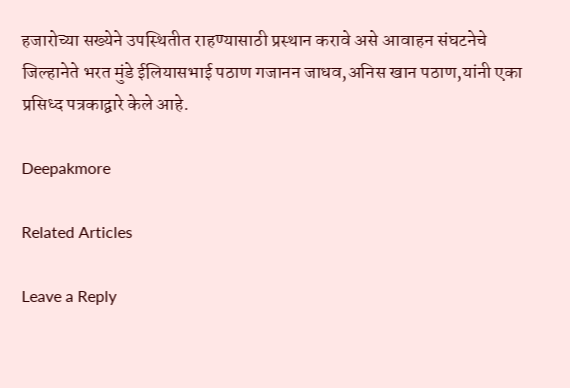हजारोच्या सख्येने उपस्थितीत राहण्यासाठी प्रस्थान करावे असे आवाहन संघटनेचे जिल्हानेते भरत मुंडे ईलियासभाई पठाण गजानन जाधव,अनिस खान पठाण,यांनी एका प्रसिध्द पत्रकाद्वारे केले आहे.

Deepakmore

Related Articles

Leave a Reply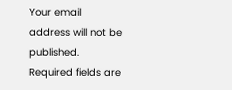Your email address will not be published. Required fields are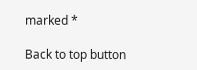marked *

Back to top button